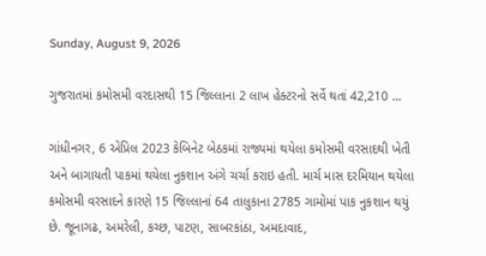Sunday, August 9, 2026

ગુજરાતમાં કમોસમી વરદાસથી 15 જિલ્લાના 2 લાખ હેક્ટરનો સર્વે થતાં 42,210 ...

ગાંધીનગર, 6 એપ્રિલ 2023 કેબિનેટ બેઠકમાં રાજ્યમાં થયેલા કમોસમી વરસાદથી ખેતી અને બાગાયતી પાકમાં થયેલા નુકશાન અંગે ચર્ચા કરાઇ હતી‌. માર્ચ માસ દરમિયાન થયેલા કમોસમી વરસાદને કારણે 15 જિલ્લાનાં 64 તાલુકાના 2785 ગામોમાં પાક નુકશાન થયું છે. જૂનાગઢ, અમરેલી, કચ્છ, પાટણ, સાબરકાંઠા, અમદાવાદ,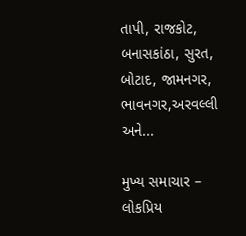તાપી, રાજકોટ, બનાસકાંઠા, સુરત, બોટાદ, જામનગર, ભાવનગર,અરવલ્લી અને...

મુખ્ય સમાચાર – લોકપ્રિય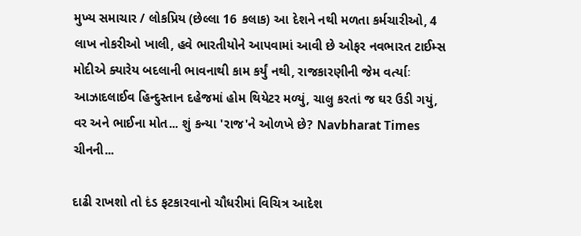મુખ્ય સમાચાર / લોકપ્રિય (છેલ્લા 16 કલાક) આ દેશને નથી મળતા કર્મચારીઓ, 4 લાખ નોકરીઓ ખાલી, હવે ભારતીયોને આપવામાં આવી છે ઓફર નવભારત ટાઈમ્સ મોદીએ ક્યારેય બદલાની ભાવનાથી કામ કર્યું નથી, રાજકારણીની જેમ વર્ત્યાઃ આઝાદલાઈવ હિન્દુસ્તાન દહેજમાં હોમ થિયેટર મળ્યું, ચાલુ કરતાં જ ઘર ઉડી ગયું, વર અને ભાઈના મોત... શું કન્યા 'રાજ'ને ઓળખે છે? Navbharat Times ચીનની...

દાઢી રાખશો તો દંડ ફટકારવાનો ચૌધરીમાં વિચિત્ર આદેશ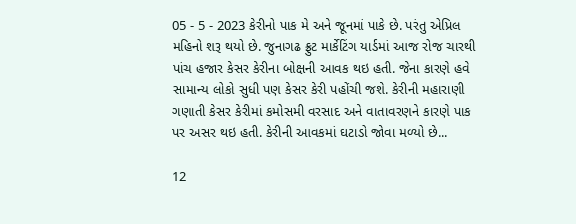05 - 5 - 2023 કેરીનો પાક મે અને જૂનમાં પાકે છે. પરંતુ એપ્રિલ મહિનો શરૂ થયો છે. જુનાગઢ ફ્રુટ માર્કેટિંગ યાર્ડમાં આજ રોજ ચારથી પાંચ હજાર કેસર કેરીના બોક્ષની આવક થઇ હતી. જેના કારણે હવે સામાન્ય લોકો સુધી પણ કેસર કેરી પહોંચી જશે. કેરીની મહારાણી ગણાતી કેસર કેરીમાં કમોસમી વરસાદ અને વાતાવરણને કારણે પાક પર અસર થઇ હતી. કેરીની આવકમાં ઘટાડો જોવા મળ્યો છે...

12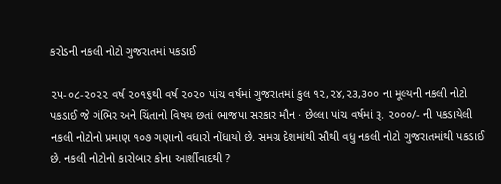કરોડની નકલી નોટો ગુજરાતમાં પકડાઈ

૨૫-૦૮-૨૦૨૨ વર્ષ ૨૦૧૬થી વર્ષ ૨૦૨૦ પાંચ વર્ષમાં ગુજરાતમાં કુલ ૧૨,૨૪,૨૩,૩૦૦ ના મૂલ્યની નકલી નોટો પકડાઈ જે ગંભિર અને ચિંતાનો વિષય છતાં ભાજપા સરકાર મૌન · છેલ્લા પાંચ વર્ષમાં રૂ. ૨૦૦૦/- ની પકડાયેલી નકલી નોટોનો પ્રમાણ ૧૦૭ ગણાનો વધારો નોંધાયો છે. સમગ્ર દેશમાંથી સૌથી વધુ નકલી નોટો ગુજરાતમાંથી પકડાઈ છે. નકલી નોટોનો કારોબાર કોના આર્શીવાદથી ?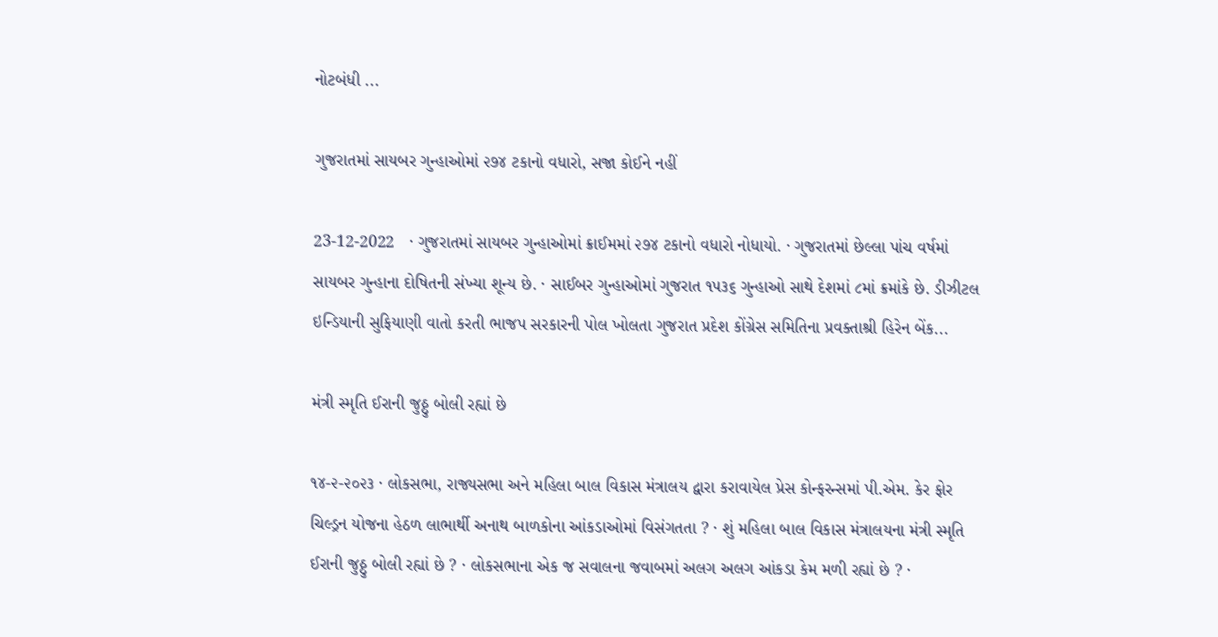નોટબંધી ...

ગુજરાતમાં સાયબર ગુન્હાઓમાં ૨૭૪ ટકાનો વધારો, સજા કોઈને નહીં

23-12-2022   · ગુજરાતમાં સાયબર ગુન્હાઓમાં ક્રાઈમમાં ૨૭૪ ટકાનો વધારો નોધાયો. · ગુજરાતમાં છેલ્લા પાંચ વર્ષમાં સાયબર ગુન્હાના દોષિતની સંખ્યા શૂન્ય છે. · સાઈબર ગુન્હાઓમાં ગુજરાત ૧૫૩૬ ગુન્હાઓ સાથે દેશમાં ૮માં ક્રમાંકે છે. ડીઝીટલ ઇન્ડિયાની સુફિયાણી વાતો કરતી ભાજપ સરકારની પોલ ખોલતા ગુજરાત પ્રદેશ કોંગ્રેસ સમિતિના પ્રવક્તાશ્રી હિરેન બેંક...

મંત્રી સ્મૃતિ ઈરાની જુઠ્ઠુ બોલી રહ્યાં છે

૧૪-૨-૨૦૨૩ · લોકસભા, રાજ્યસભા અને મહિલા બાલ વિકાસ મંત્રાલય દ્વારા કરાવાયેલ પ્રેસ કોન્ફરન્સમાં પી.એમ. કેર ફોર ચિલ્ડ્રન યોજના હેઠળ લાભાર્થી અનાથ બાળકોના આંકડાઓમાં વિસંગતતા ? · શું મહિલા બાલ વિકાસ મંત્રાલયના મંત્રી સ્મૃતિ ઈરાની જુઠ્ઠુ બોલી રહ્યાં છે ? · લોકસભાના એક જ સવાલના જવાબમાં અલગ અલગ આંકડા કેમ મળી રહ્યાં છે ? ·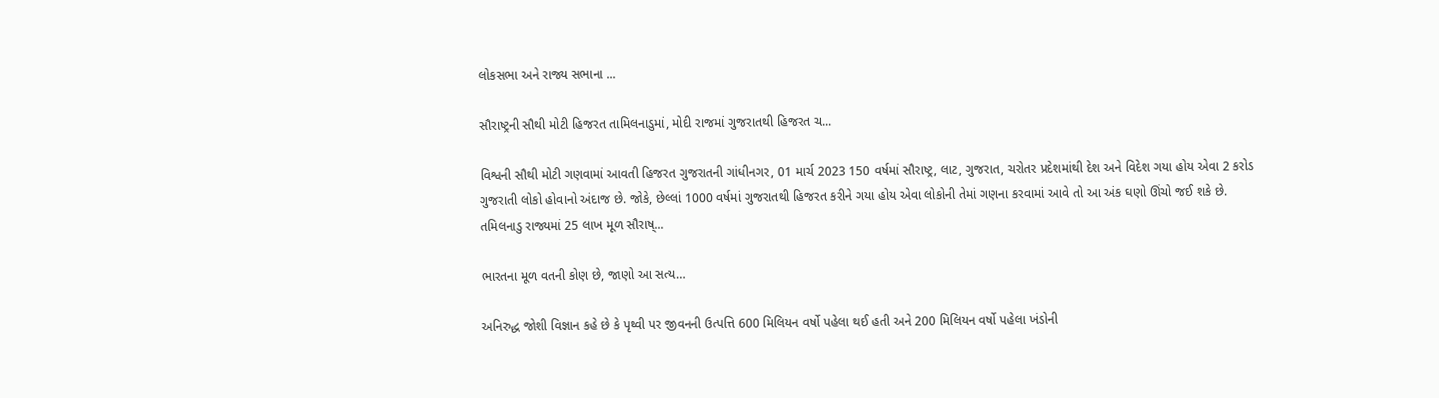લોકસભા અને રાજ્ય સભાના ...

સૌરાષ્ટ્રની સૌથી મોટી હિજરત તામિલનાડુમાં, મોદી રાજમાં ગુજરાતથી હિજરત ચ...

વિશ્વની સૌથી મોટી ગણવામાં આવતી હિજરત ગુજરાતની ગાંધીનગર, 01 માર્ચ 2023 150 વર્ષમાં સૌરાષ્ટ્ર, લાટ, ગુજરાત, ચરોતર પ્રદેશમાંથી દેશ અને વિદેશ ગયા હોય એવા 2 કરોડ ગુજરાતી લોકો હોવાનો અંદાજ છે. જોકે, છેલ્લાં 1000 વર્ષમાં ગુજરાતથી હિજરત કરીને ગયા હોય એવા લોકોની તેમાં ગણના કરવામાં આવે તો આ અંક ઘણો ઊંચો જઈ શકે છે. તમિલનાડુ રાજ્યમાં 25 લાખ મૂળ સૌરાષ્...

ભારતના મૂળ વતની કોણ છે, જાણો આ સત્ય…

અનિરુદ્ધ જોશી વિજ્ઞાન કહે છે કે પૃથ્વી પર જીવનની ઉત્પત્તિ 600 મિલિયન વર્ષો પહેલા થઈ હતી અને 200 મિલિયન વર્ષો પહેલા ખંડોની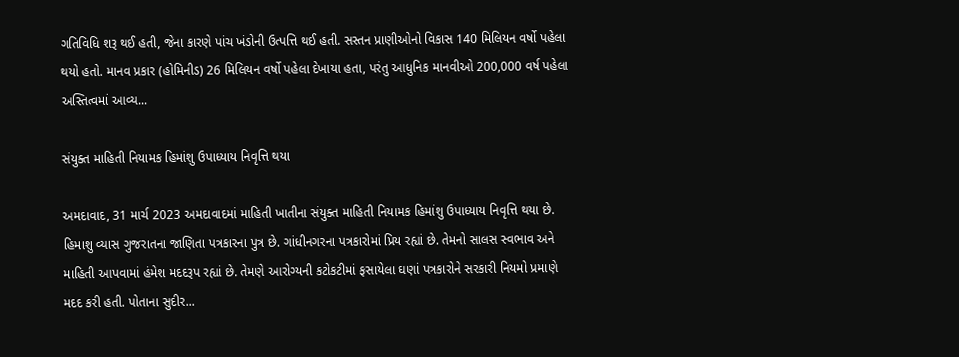ગતિવિધિ શરૂ થઈ હતી, જેના કારણે પાંચ ખંડોની ઉત્પત્તિ થઈ હતી. સસ્તન પ્રાણીઓનો વિકાસ 140 મિલિયન વર્ષો પહેલા થયો હતો. માનવ પ્રકાર (હોમિનીડ) 26 મિલિયન વર્ષો પહેલા દેખાયા હતા, પરંતુ આધુનિક માનવીઓ 200,000 વર્ષ પહેલા અસ્તિત્વમાં આવ્ય...

સંયુક્ત માહિતી નિયામક હિમાંશુ ઉપાધ્યાય નિવૃત્તિ થયા

અમદાવાદ, 31 માર્ચ 2023 અમદાવાદમાં માહિતી ખાતીના સંયુક્ત માહિતી નિયામક હિમાંશુ ઉપાધ્યાય નિવૃત્તિ થયા છે. હિમાશુ વ્યાસ ગુજરાતના જાણિતા પત્રકારના પુત્ર છે. ગાંધીનગરના પત્રકારોમાં પ્રિય રહ્યાં છે. તેમનો સાલસ સ્વભાવ અને માહિતી આપવામાં હંમેશ મદદરૂપ રહ્યાં છે. તેમણે આરોગ્યની કટોકટીમાં ફસાયેલા ઘણાં પત્રકારોને સરકારી નિયમો પ્રમાણે મદદ કરી હતી. પોતાના સુદીર...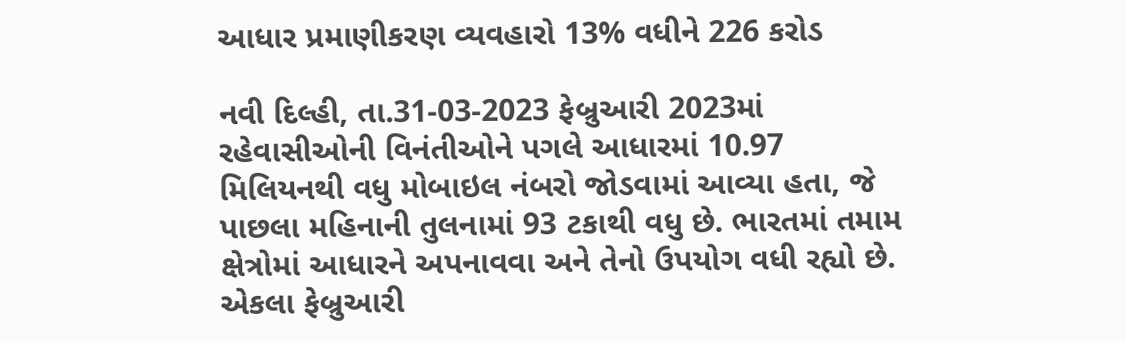આધાર પ્રમાણીકરણ વ્યવહારો 13% વધીને 226 કરોડ

નવી દિલ્હી, તા.31-03-2023 ફેબ્રુઆરી 2023માં રહેવાસીઓની વિનંતીઓને પગલે આધારમાં 10.97 મિલિયનથી વધુ મોબાઇલ નંબરો જોડવામાં આવ્યા હતા, જે પાછલા મહિનાની તુલનામાં 93 ટકાથી વધુ છે. ભારતમાં તમામ ક્ષેત્રોમાં આધારને અપનાવવા અને તેનો ઉપયોગ વધી રહ્યો છે. એકલા ફેબ્રુઆરી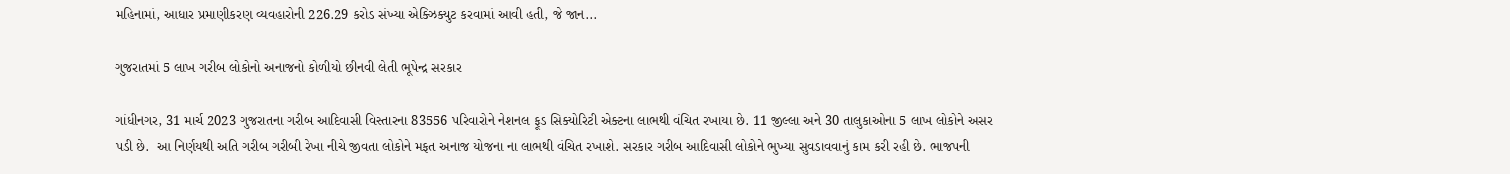મહિનામાં, આધાર પ્રમાણીકરણ વ્યવહારોની 226.29 કરોડ સંખ્યા એક્ઝિક્યુટ કરવામાં આવી હતી, જે જાન...

ગુજરાતમાં 5 લાખ ગરીબ લોકોનો અનાજનો કોળીયો છીનવી લેતી ભૂપેન્દ્ર સરકાર

ગાંધીનગર, 31 માર્ચ 2023 ગુજરાતના ગરીબ આદિવાસી વિસ્તારના 83556 પરિવારોને નેશનલ ફૂડ સિક્યોરિટી એક્ટના લાભથી વંચિત રખાયા છે. 11 જીલ્લા અને 30 તાલુકાઓના 5 લાખ લોકોને અસર પડી છે.  આ નિર્ણયથી અતિ ગરીબ ગરીબી રેખા નીચે જીવતા લોકોને મફત અનાજ યોજના ના લાભથી વંચિત રખાશે. સરકાર ગરીબ આદિવાસી લોકોને ભુખ્યા સુવડાવવાનું કામ કરી રહી છે. ભાજપની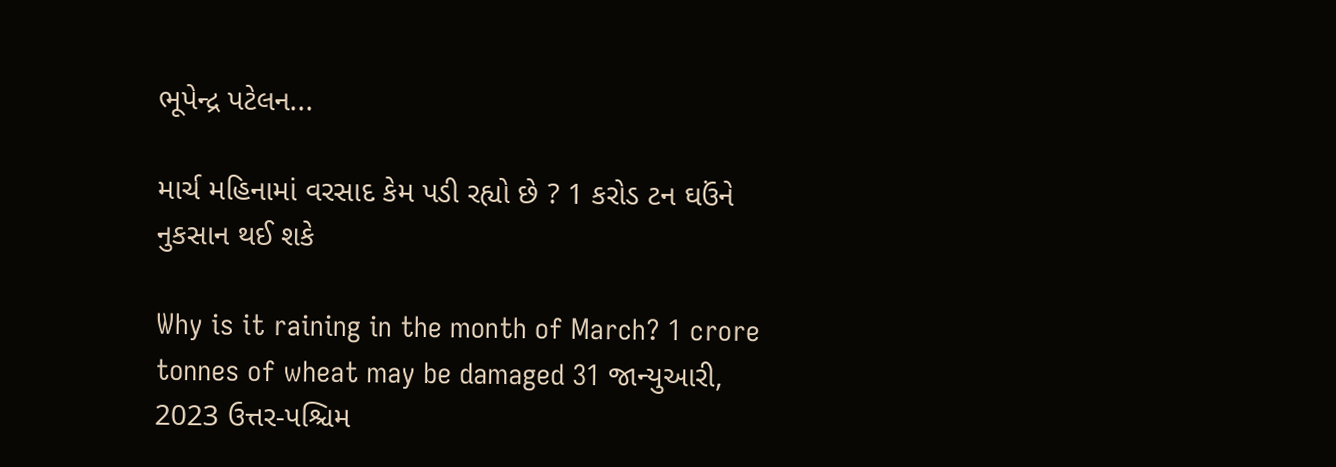ભૂપેન્દ્ર પટેલન...

માર્ચ મહિનામાં વરસાદ કેમ પડી રહ્યો છે ? 1 કરોડ ટન ઘઉંને નુકસાન થઈ શકે

Why is it raining in the month of March? 1 crore tonnes of wheat may be damaged 31 જાન્યુઆરી, 2023 ઉત્તર-પશ્ચિમ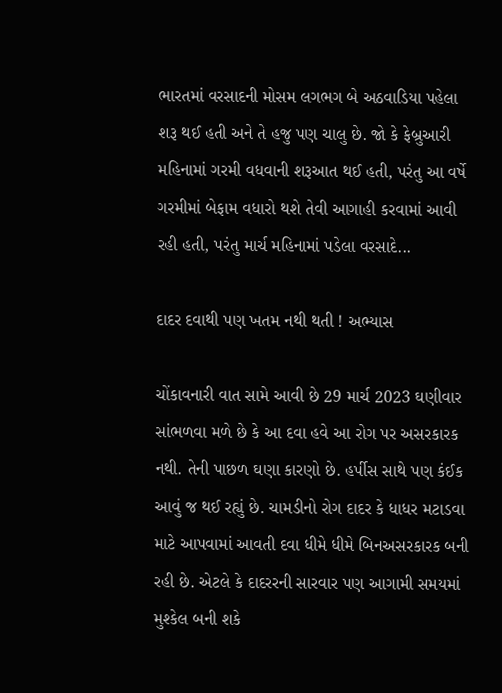ભારતમાં વરસાદની મોસમ લગભગ બે અઠવાડિયા પહેલા શરૂ થઈ હતી અને તે હજુ પણ ચાલુ છે. જો કે ફેબ્રુઆરી મહિનામાં ગરમી વધવાની શરૂઆત થઈ હતી, પરંતુ આ વર્ષે ગરમીમાં બેફામ વધારો થશે તેવી આગાહી કરવામાં આવી રહી હતી, પરંતુ માર્ચ મહિનામાં પડેલા વરસાદે...

દાદર દવાથી પણ ખતમ નથી થતી ! અભ્યાસ

ચોંકાવનારી વાત સામે આવી છે 29 માર્ચ 2023 ઘણીવાર સાંભળવા મળે છે કે આ દવા હવે આ રોગ પર અસરકારક નથી. તેની પાછળ ઘણા કારણો છે. હર્પીસ સાથે પણ કંઈક આવું જ થઈ રહ્યું છે. ચામડીનો રોગ દાદર કે ધાધર મટાડવા માટે આપવામાં આવતી દવા ધીમે ધીમે બિનઅસરકારક બની રહી છે. એટલે કે દાદરરની સારવાર પણ આગામી સમયમાં મુશ્કેલ બની શકે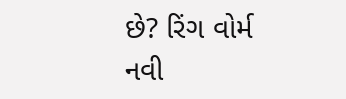છે? રિંગ વોર્મ નવી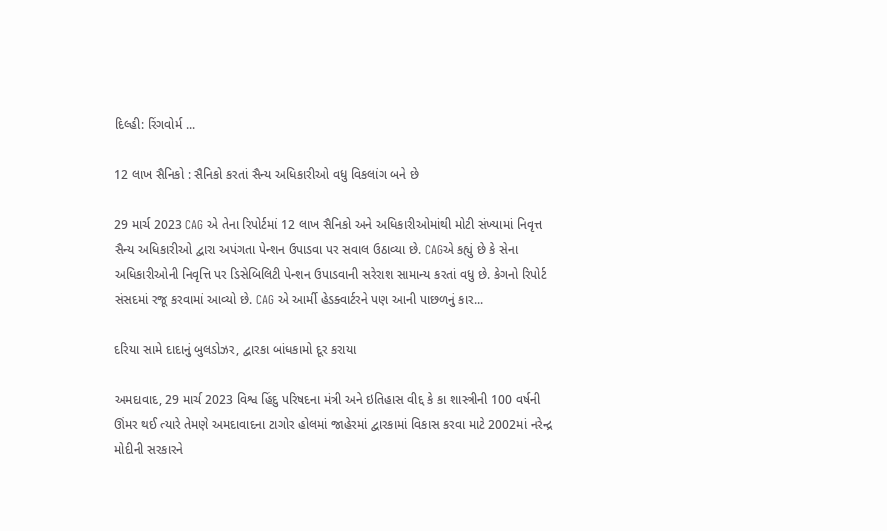દિલ્હી: રિંગવોર્મ ...

12 લાખ સૈનિકો : સૈનિકો કરતાં સૈન્ય અધિકારીઓ વધુ વિકલાંગ બને છે

29 માર્ચ 2023 CAG એ તેના રિપોર્ટમાં 12 લાખ સૈનિકો અને અધિકારીઓમાંથી મોટી સંખ્યામાં નિવૃત્ત સૈન્ય અધિકારીઓ દ્વારા અપંગતા પેન્શન ઉપાડવા પર સવાલ ઉઠાવ્યા છે. CAGએ કહ્યું છે કે સેના અધિકારીઓની નિવૃત્તિ પર ડિસેબિલિટી પેન્શન ઉપાડવાની સરેરાશ સામાન્ય કરતાં વધુ છે. કેગનો રિપોર્ટ સંસદમાં રજૂ કરવામાં આવ્યો છે. CAG એ આર્મી હેડક્વાર્ટરને પણ આની પાછળનું કાર...

દરિયા સામે દાદાનું બુલડોઝર, દ્વારકા બાંધકામો દૂર કરાયા

અમદાવાદ, 29 માર્ચ 2023 વિશ્વ હિંદુ પરિષદના મંત્રી અને ઇતિહાસ વીદ્દ કે કા શાસ્ત્રીની 100 વર્ષની ઊંમર થઈ ત્યારે તેમણે અમદાવાદના ટાગોર હોલમાં જાહેરમાં દ્વારકામાં વિકાસ કરવા માટે 2002માં નરેન્દ્ર મોદીની સરકારને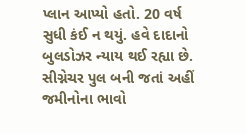પ્લાન આપ્યો હતો. 20 વર્ષ સુધી કંઈ ન થયું. હવે દાદાનો બુલડોઝર ન્યાય થઈ રહ્યા છે. સીગ્નેચર પુલ બની જતાં અહીં જમીનોના ભાવો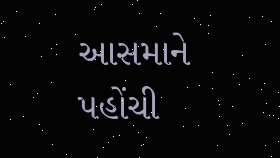આસમાને પહોંચી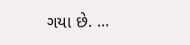ગયા છે. ...